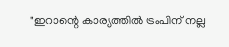"ഇറാന്റെ കാര്യത്തില്‍ ട്രംപിന് നല്ല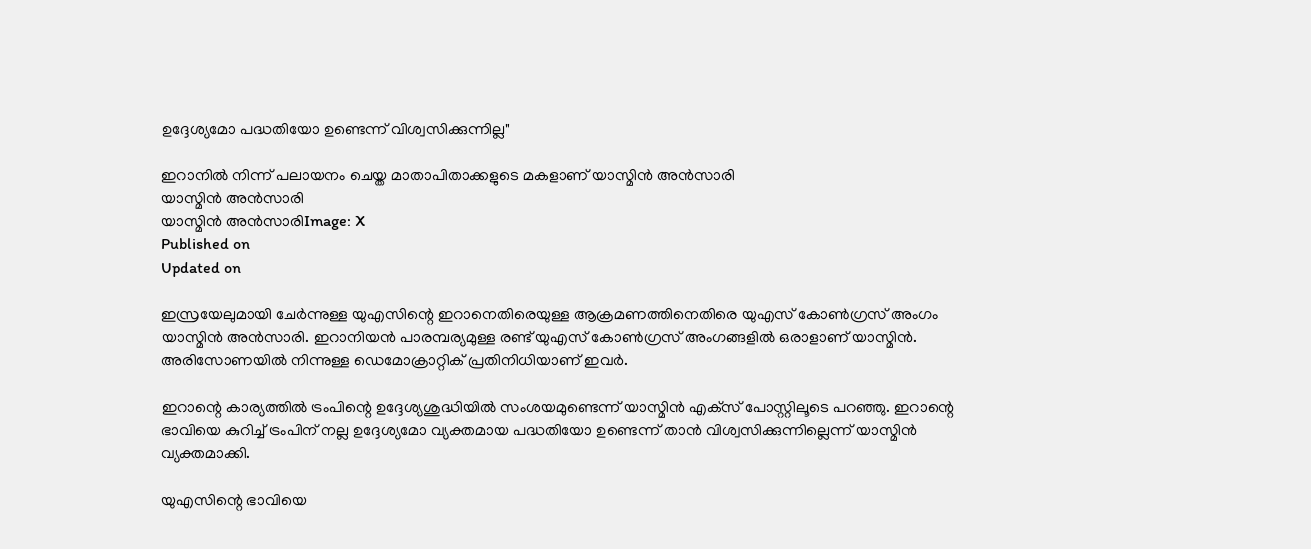ഉദ്ദേശ്യമോ പദ്ധതിയോ ഉണ്ടെന്ന് വിശ്വസിക്കുന്നില്ല"

ഇറാനില്‍ നിന്ന് പലായനം ചെയ്ത മാതാപിതാക്കളുടെ മകളാണ് യാസ്മിന്‍ അന്‍സാരി
യാസ്മിന്‍ അന്‍സാരി
യാസ്മിന്‍ അന്‍സാരിImage: X
Published on
Updated on

ഇസ്രയേലുമായി ചേര്‍ന്നുള്ള യുഎസിന്റെ ഇറാനെതിരെയുള്ള ആക്രമണത്തിനെതിരെ യുഎസ് കോണ്‍ഗ്രസ് അംഗം യാസ്മിന്‍ അന്‍സാരി. ഇറാനിയന്‍ പാരമ്പര്യമുള്ള രണ്ട് യുഎസ് കോണ്‍ഗ്രസ് അംഗങ്ങളില്‍ ഒരാളാണ് യാസ്മിന്‍. അരിസോണയില്‍ നിന്നുള്ള ഡെമോക്രാറ്റിക് പ്രതിനിധിയാണ് ഇവര്‍.

ഇറാന്റെ കാര്യത്തില്‍ ട്രംപിന്റെ ഉദ്ദേശ്യശുദ്ധിയില്‍ സംശയമുണ്ടെന്ന് യാസ്മിന്‍ എക്‌സ് പോസ്റ്റിലൂടെ പറഞ്ഞു. ഇറാന്റെ ഭാവിയെ കുറിച്ച് ട്രംപിന് നല്ല ഉദ്ദേശ്യമോ വ്യക്തമായ പദ്ധതിയോ ഉണ്ടെന്ന് താന്‍ വിശ്വസിക്കുന്നില്ലെന്ന് യാസ്മിന്‍ വ്യക്തമാക്കി.

യുഎസിന്റെ ഭാവിയെ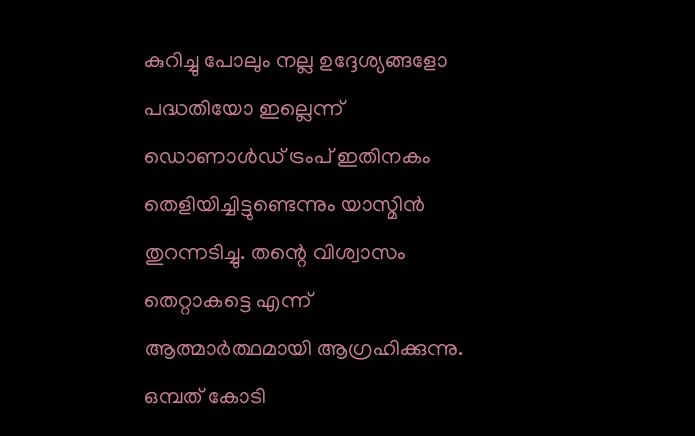കുറിച്ചു പോലും നല്ല ഉദ്ദേശ്യങ്ങളോ പദ്ധതിയോ ഇല്ലെന്ന് ഡൊണാള്‍ഡ് ട്രംപ് ഇതിനകം തെളിയിച്ചിട്ടുണ്ടെന്നും യാസ്മിന്‍ തുറന്നടിച്ചു. തന്റെ വിശ്വാസം തെറ്റാകട്ടെ എന്ന് ആത്മാര്‍ത്ഥമായി ആഗ്രഹിക്കുന്നു. ഒമ്പത് കോടി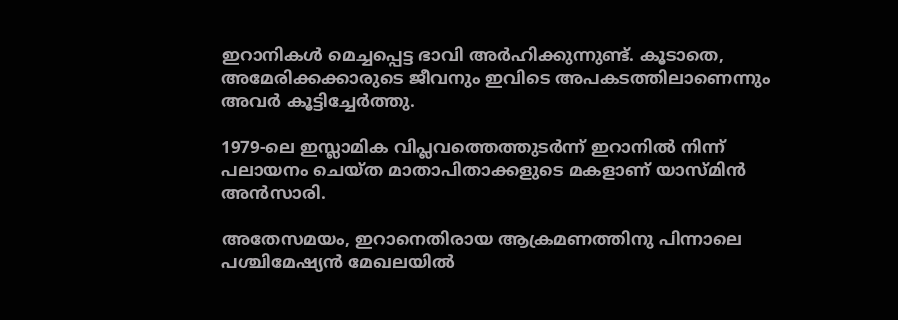ഇറാനികള്‍ മെച്ചപ്പെട്ട ഭാവി അര്‍ഹിക്കുന്നുണ്ട്. കൂടാതെ, അമേരിക്കക്കാരുടെ ജീവനും ഇവിടെ അപകടത്തിലാണെന്നും അവര്‍ കൂട്ടിച്ചേര്‍ത്തു.

1979-ലെ ഇസ്ലാമിക വിപ്ലവത്തെത്തുടര്‍ന്ന് ഇറാനില്‍ നിന്ന് പലായനം ചെയ്ത മാതാപിതാക്കളുടെ മകളാണ് യാസ്മിന്‍ അന്‍സാരി.

അതേസമയം, ഇറാനെതിരായ ആക്രമണത്തിനു പിന്നാലെ പശ്ചിമേഷ്യന്‍ മേഖലയില്‍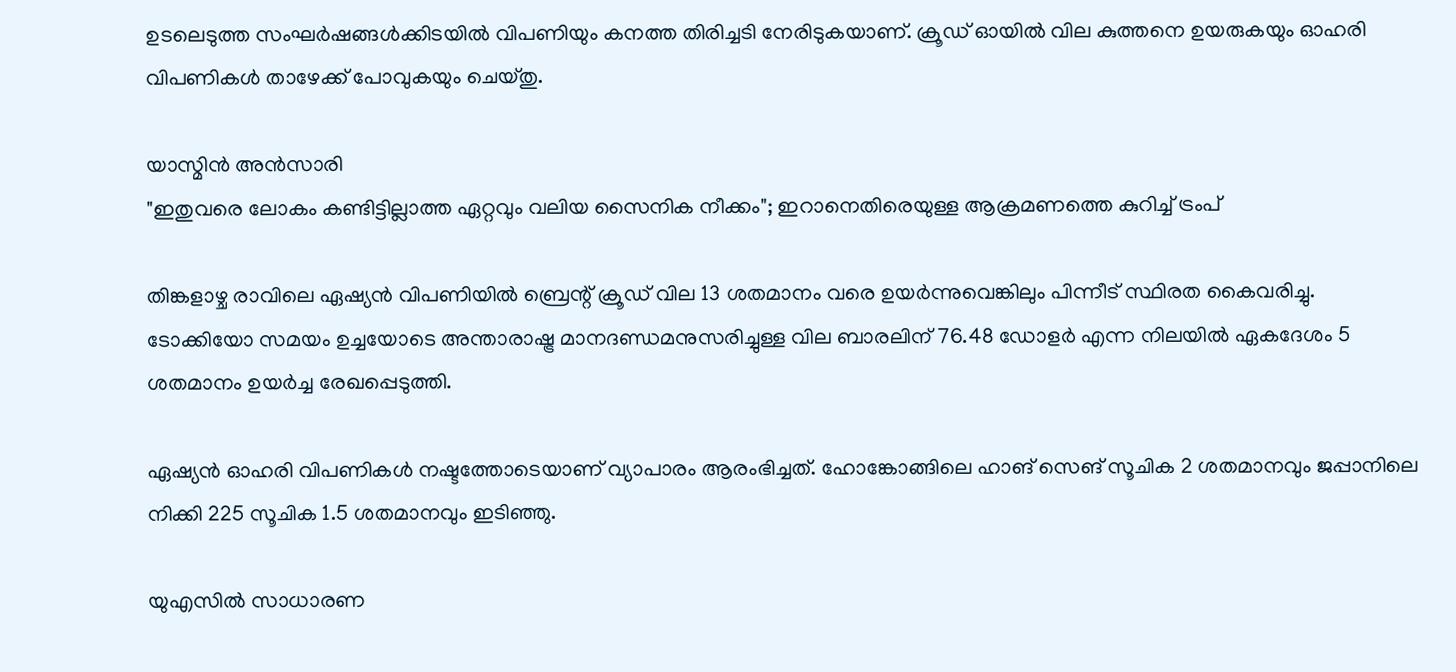ഉടലെടുത്ത സംഘര്‍ഷങ്ങള്‍ക്കിടയില്‍ വിപണിയും കനത്ത തിരിച്ചടി നേരിടുകയാണ്. ക്രൂഡ് ഓയില്‍ വില കുത്തനെ ഉയരുകയും ഓഹരി വിപണികള്‍ താഴേക്ക് പോവുകയും ചെയ്തു.

യാസ്മിന്‍ അന്‍സാരി
"ഇതുവരെ ലോകം കണ്ടിട്ടില്ലാത്ത ഏറ്റവും വലിയ സൈനിക നീക്കം"; ഇറാനെതിരെയുള്ള ആക്രമണത്തെ കുറിച്ച് ട്രംപ്

തിങ്കളാഴ്ച രാവിലെ ഏഷ്യന്‍ വിപണിയില്‍ ബ്രെന്റ് ക്രൂഡ് വില 13 ശതമാനം വരെ ഉയര്‍ന്നുവെങ്കിലും പിന്നീട് സ്ഥിരത കൈവരിച്ചു. ടോക്കിയോ സമയം ഉച്ചയോടെ അന്താരാഷ്ട്ര മാനദണ്ഡമനുസരിച്ചുള്ള വില ബാരലിന് 76.48 ഡോളര്‍ എന്ന നിലയില്‍ ഏകദേശം 5 ശതമാനം ഉയര്‍ച്ച രേഖപ്പെടുത്തി.

ഏഷ്യന്‍ ഓഹരി വിപണികള്‍ നഷ്ടത്തോടെയാണ് വ്യാപാരം ആരംഭിച്ചത്. ഹോങ്കോങ്ങിലെ ഹാങ് സെങ് സൂചിക 2 ശതമാനവും ജപ്പാനിലെ നിക്കി 225 സൂചിക 1.5 ശതമാനവും ഇടിഞ്ഞു.

യുഎസില്‍ സാധാരണ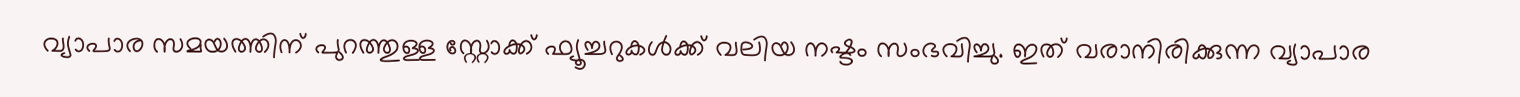വ്യാപാര സമയത്തിന് പുറത്തുള്ള സ്റ്റോക്ക് ഫ്യൂച്ചറുകള്‍ക്ക് വലിയ നഷ്ടം സംഭവിച്ചു. ഇത് വരാനിരിക്കുന്ന വ്യാപാര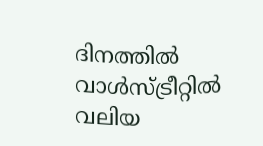ദിനത്തില്‍ വാള്‍സ്ട്രീറ്റില്‍ വലിയ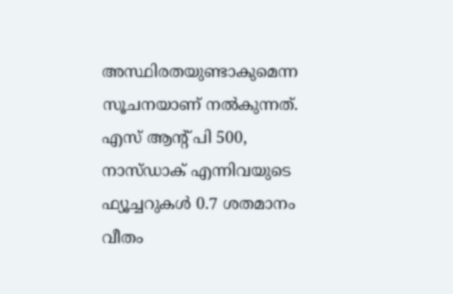അസ്ഥിരതയുണ്ടാകുമെന്ന സൂചനയാണ് നല്‍കുന്നത്. എസ് ആന്റ് പി 500, നാസ്ഡാക് എന്നിവയുടെ ഫ്യൂച്ചറുകള്‍ 0.7 ശതമാനം വീതം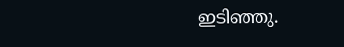ഇടിഞ്ഞു.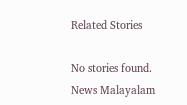Related Stories

No stories found.
News Malayalam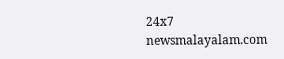24x7
newsmalayalam.com